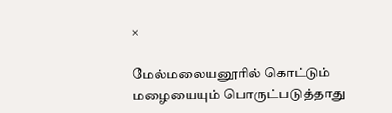×

மேல்மலையனூரில் கொட்டும் மழையையும் பொருட்படுத்தாது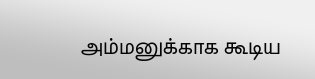அம்மனுக்காக கூடிய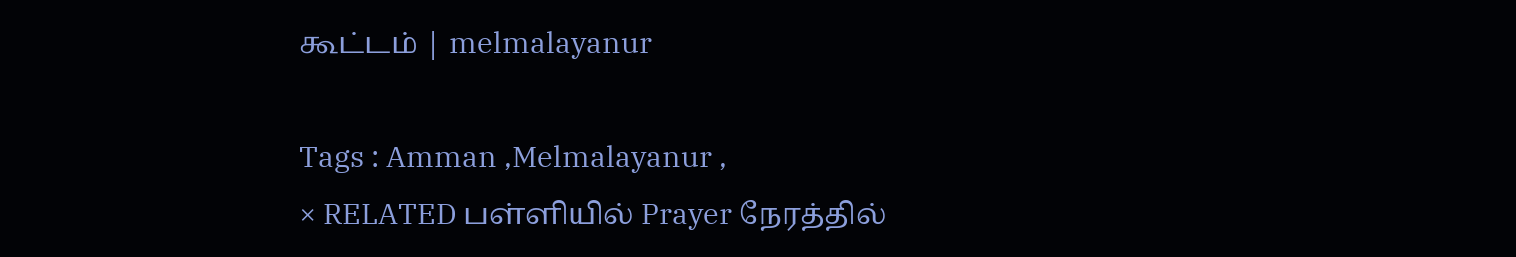கூட்டம் | melmalayanur

Tags : Amman ,Melmalayanur ,
× RELATED பள்ளியில் Prayer நேரத்தில்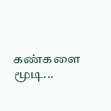கண்களை மூடி...